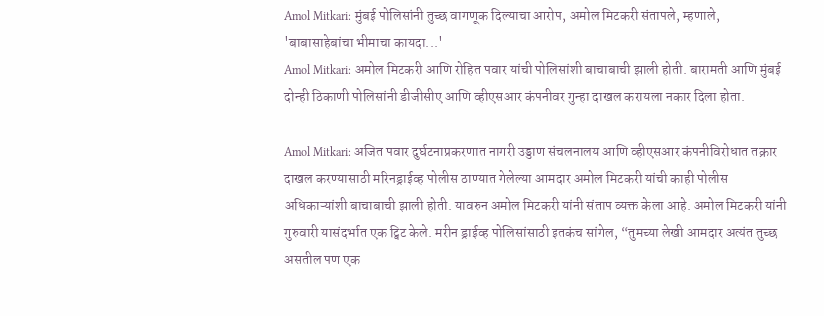Amol Mitkari: मुंबई पोलिसांनी तुच्छ वागणूक दिल्याचा आरोप, अमोल मिटकरी संतापले, म्हणाले, 'बाबासाहेबांचा भीमाचा कायदा...'
Amol Mitkari: अमोल मिटकरी आणि रोहित पवार यांची पोलिसांशी बाचाबाची झाली होती. बारामती आणि मुंबई दोन्ही ठिकाणी पोलिसांनी डीजीसीए आणि व्हीएसआर कंपनीवर गुन्हा दाखल करायला नकार दिला होता.

Amol Mitkari: अजित पवार दुर्घटनाप्रकरणात नागरी उड्डाण संचलनालय आणि व्हीएसआर कंपनीविरोधात तक्रार दाखल करण्यासाठी मरिनड्राईव्ह पोलीस ठाण्यात गेलेल्या आमदार अमोल मिटकरी यांची काही पोलीस अधिकाऱ्यांशी बाचाबाची झाली होती. यावरुन अमोल मिटकरी यांनी संताप व्यक्त केला आहे. अमोल मिटकरी यांनी गुरुवारी यासंदर्भात एक ट्विट केले. मरीन ड्राईव्ह पोलिसांसाठी इतकंच सांगेल, “तुमच्या लेखी आमदार अत्यंत तुच्छ असतील पण एक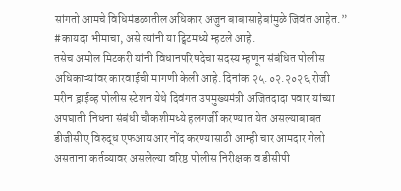सांगतो आमचे विधिमंडळातील अधिकार अजुन बाबासाहेबांमुळे जिवंत आहेत.” #कायदा भीमाचा, असे त्यांनी या ट्विटमध्ये म्हटले आहे.
तसेच अमोल मिटकरी यांनी विधानपरिषदेचा सदस्य म्हणून संबंधित पोलीस अधिकाऱ्यांवर कारवाईची मागणी केली आहे. दिनांक २५.०२.२०२६ रोजी मरीन ड्राईव्ह पोलीस स्टेशन येथे दिवंगत उपमुख्यमंत्री अजितदादा पवार यांच्या अपघाती निधना संबंधी चौकशीमध्ये हलगर्जी करण्यात येत असल्याबाबत डीजीसीए विरुद्ध एफआयआर नोंद करण्यासाठी आम्ही चार आमदार गेलो असताना कर्तव्यावर असलेल्या वरिष्ठ पोलीस निरीक्षक व डीसीपी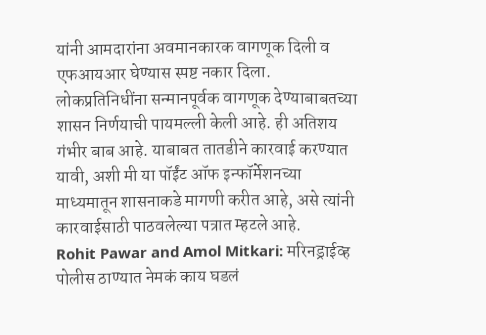यांनी आमदारांना अवमानकारक वागणूक दिली व एफआयआर घेण्यास स्पष्ट नकार दिला. लोकप्रतिनिधींना सन्मानपूर्वक वागणूक देण्याबाबतच्या शासन निर्णयाची पायमल्ली केली आहे. ही अतिशय गंभीर बाब आहे. याबाबत तातडीने कारवाई करण्यात यावी, अशी मी या पॉईंट ऑफ इन्फॉर्मेशनच्या माध्यमातून शासनाकडे मागणी करीत आहे, असे त्यांनी कारवाईसाठी पाठवलेल्या पत्रात म्हटले आहे.
Rohit Pawar and Amol Mitkari: मरिनड्राईव्ह पोलीस ठाण्यात नेमकं काय घडलं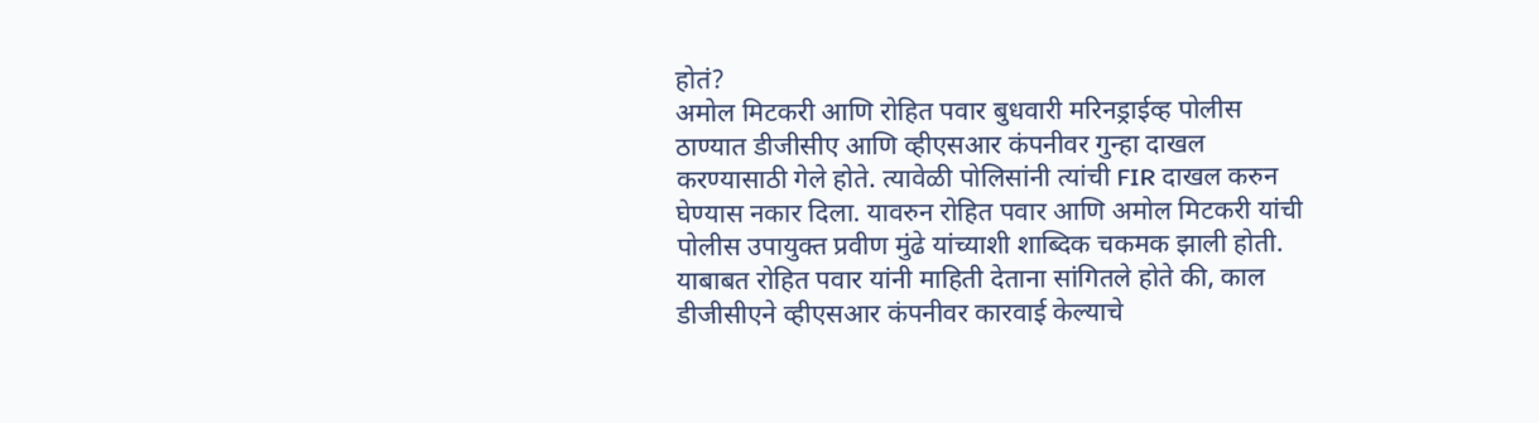होतं?
अमोल मिटकरी आणि रोहित पवार बुधवारी मरिनड्राईव्ह पोलीस ठाण्यात डीजीसीए आणि व्हीएसआर कंपनीवर गुन्हा दाखल करण्यासाठी गेले होते. त्यावेळी पोलिसांनी त्यांची FIR दाखल करुन घेण्यास नकार दिला. यावरुन रोहित पवार आणि अमोल मिटकरी यांची पोलीस उपायुक्त प्रवीण मुंढे यांच्याशी शाब्दिक चकमक झाली होती. याबाबत रोहित पवार यांनी माहिती देताना सांगितले होते की, काल डीजीसीएने व्हीएसआर कंपनीवर कारवाई केल्याचे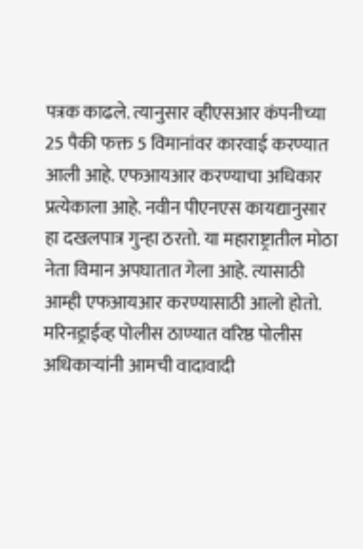पत्रक काढले. त्यानुसार व्हीएसआर कंपनीच्या 25 पैकी फक्त 5 विमानांवर कारवाई करण्यात आली आहे. एफआयआर करण्याचा अधिकार प्रत्येकाला आहे. नवीन पीएनएस कायद्यानुसार हा दखलपात्र गुन्हा ठरतो. या महाराष्ट्रातील मोठा नेता विमान अपघातात गेला आहे. त्यासाठी आम्ही एफआयआर करण्यासाठी आलो होतो. मरिनड्राईव्ह पोलीस ठाण्यात वरिष्ठ पोलीस अधिकाऱ्यांनी आमची वादावादी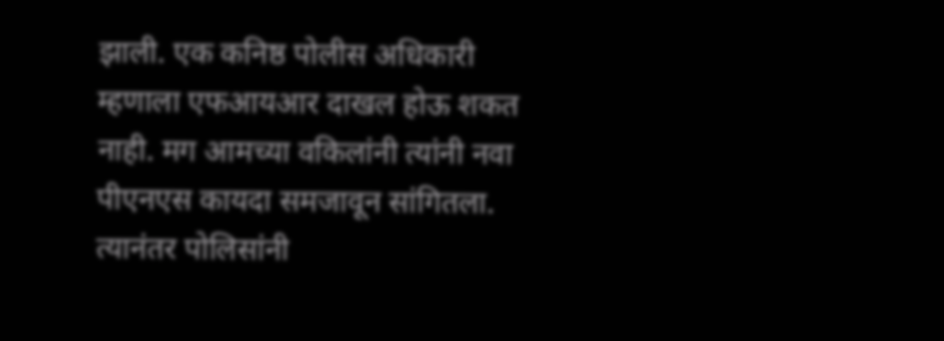झाली. एक कनिष्ठ पोलीस अधिकारी म्हणाला एफआयआर दाखल होऊ शकत नाही. मग आमच्या वकिलांनी त्यांनी नवा पीएनएस कायदा समजावून सांगितला. त्यानंतर पोलिसांनी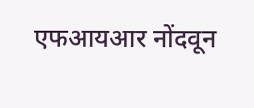एफआयआर नोंदवून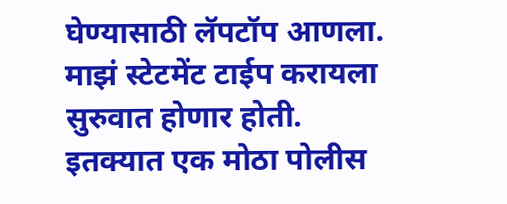घेण्यासाठी लॅपटॉप आणला. माझं स्टेटमेंट टाईप करायला सुरुवात होणार होती. इतक्यात एक मोठा पोलीस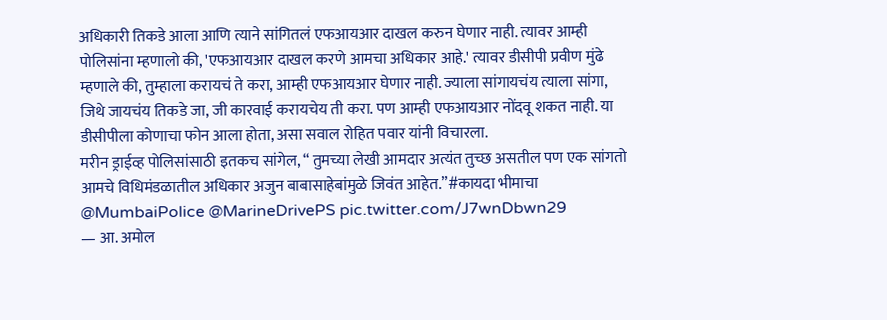अधिकारी तिकडे आला आणि त्याने सांगितलं एफआयआर दाखल करुन घेणार नाही. त्यावर आम्ही पोलिसांना म्हणालो की, 'एफआयआर दाखल करणे आमचा अधिकार आहे.' त्यावर डीसीपी प्रवीण मुंढे म्हणाले की, तुम्हाला करायचं ते करा, आम्ही एफआयआर घेणार नाही. ज्याला सांगायचंय त्याला सांगा, जिथे जायचंय तिकडे जा, जी कारवाई करायचेय ती करा. पण आम्ही एफआयआर नोंदवू शकत नाही. या डीसीपीला कोणाचा फोन आला होता, असा सवाल रोहित पवार यांनी विचारला.
मरीन ड्राईव्ह पोलिसांसाठी इतकच सांगेल, “ तुमच्या लेखी आमदार अत्यंत तुच्छ असतील पण एक सांगतो आमचे विधिमंडळातील अधिकार अजुन बाबासाहेबांमुळे जिवंत आहेत.”#कायदा भीमाचा @MumbaiPolice @MarineDrivePS pic.twitter.com/J7wnDbwn29
— आ. अमोल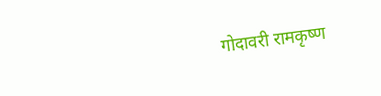गोदावरी रामकृष्ण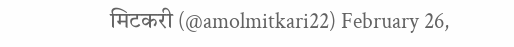मिटकरी (@amolmitkari22) February 26,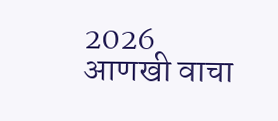2026
आणखी वाचा